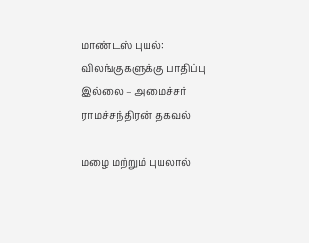மாண்டஸ் புயல்: விலங்குகளுக்கு பாதிப்பு இல்லை – அமைச்சர் ராமச்சந்திரன் தகவல்

மழை மற்றும் புயலால்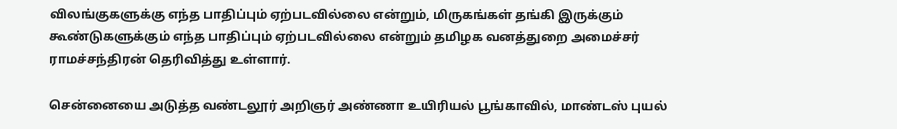விலங்குகளுக்கு எந்த பாதிப்பும் ஏற்படவில்லை என்றும், மிருகங்கள் தங்கி இருக்கும் கூண்டுகளுக்கும் எந்த பாதிப்பும் ஏற்படவில்லை என்றும் தமிழக வனத்துறை அமைச்சர் ராமச்சந்திரன் தெரிவித்து உள்ளார்.

சென்னையை அடுத்த வண்டலூர் அறிஞர் அண்ணா உயிரியல் பூங்காவில், மாண்டஸ் புயல்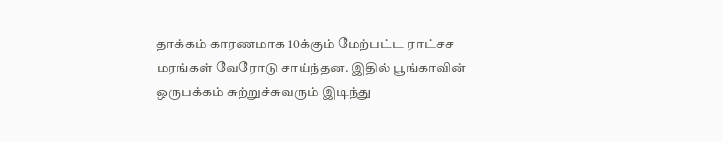தாக்கம் காரணமாக 10க்கும் மேற்பட்ட ராட்சச மரங்கள் வேரோடு சாய்ந்தன. இதில் பூங்காவின் ஒருபக்கம் சுற்றுச்சுவரும் இடிந்து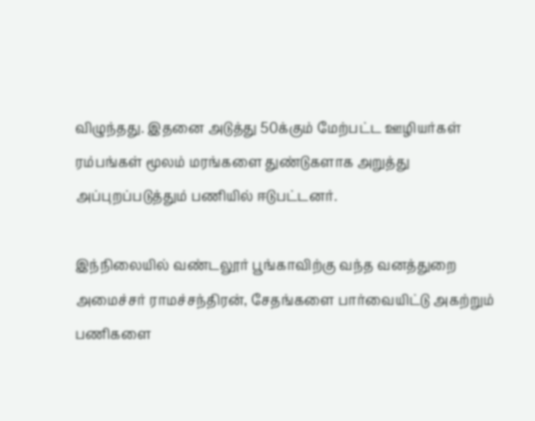விழுந்தது. இதனை அடுத்து 50க்கும் மேற்பட்ட ஊழியர்கள் ரம்பங்கள் மூலம் மரங்களை துண்டுகளாக அறுத்து அப்புறப்படுத்தும் பணியில் ஈடுபட்டனர்.

இந்நிலையில் வண்டலூர் பூங்காவிற்கு வந்த வனத்துறை அமைச்சர் ராமச்சந்திரன், சேதங்களை பார்வையிட்டு அகற்றும் பணிகளை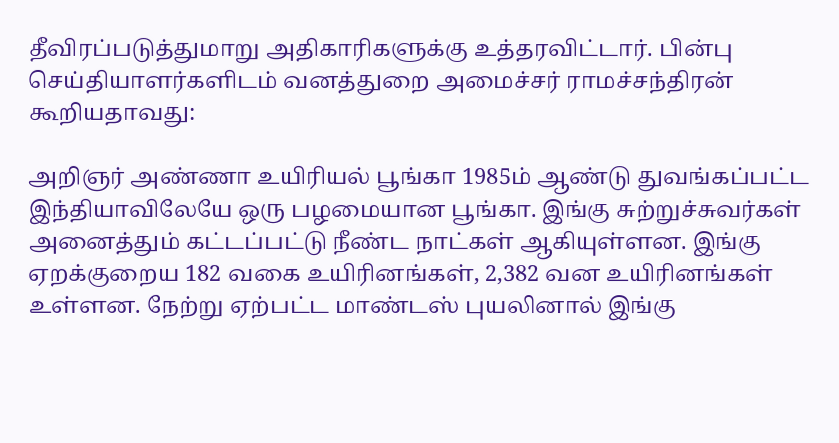தீவிரப்படுத்துமாறு அதிகாரிகளுக்கு உத்தரவிட்டார். பின்பு செய்தியாளர்களிடம் வனத்துறை அமைச்சர் ராமச்சந்திரன் கூறியதாவது:

அறிஞர் அண்ணா உயிரியல் பூங்கா 1985ம் ஆண்டு துவங்கப்பட்ட இந்தியாவிலேயே ஒரு பழமையான பூங்கா. இங்கு சுற்றுச்சுவர்கள் அனைத்தும் கட்டப்பட்டு நீண்ட நாட்கள் ஆகியுள்ளன. இங்கு ஏறக்குறைய 182 வகை உயிரினங்கள், 2,382 வன உயிரினங்கள் உள்ளன. நேற்று ஏற்பட்ட மாண்டஸ் புயலினால் இங்கு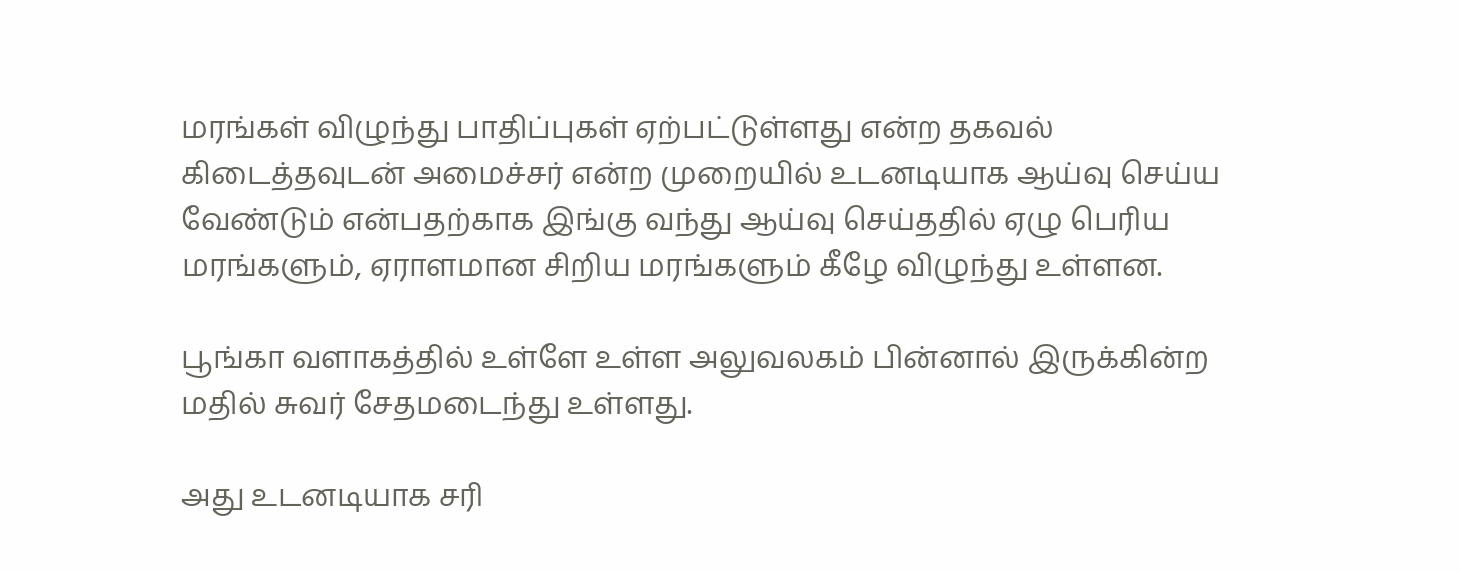மரங்கள் விழுந்து பாதிப்புகள் ஏற்பட்டுள்ளது என்ற தகவல் கிடைத்தவுடன் அமைச்சர் என்ற முறையில் உடனடியாக ஆய்வு செய்ய வேண்டும் என்பதற்காக இங்கு வந்து ஆய்வு செய்ததில் ஏழு பெரிய மரங்களும், ஏராளமான சிறிய மரங்களும் கீழே விழுந்து உள்ளன.

பூங்கா வளாகத்தில் உள்ளே உள்ள அலுவலகம் பின்னால் இருக்கின்ற மதில் சுவர் சேதமடைந்து உள்ளது.

அது உடனடியாக சரி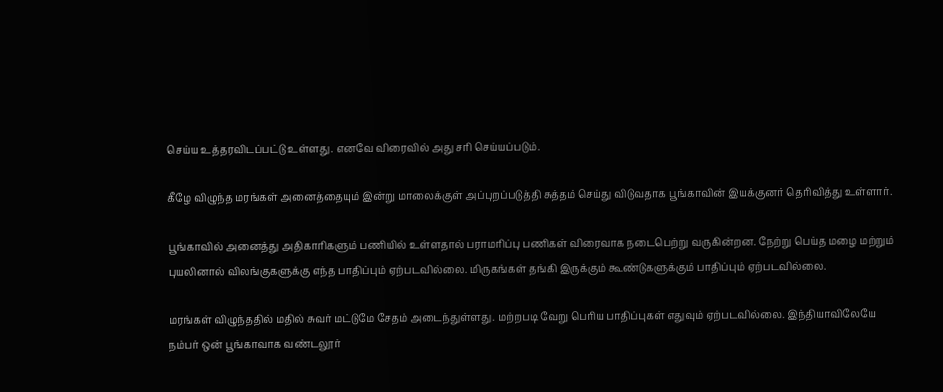செய்ய உத்தரவிடப்பட்டு உள்ளது. எனவே விரைவில் அது சரி செய்யப்படும்.

கீழே விழுந்த மரங்கள் அனைத்தையும் இன்று மாலைக்குள் அப்புறப்படுத்தி சுத்தம் செய்து விடுவதாக பூங்காவின் இயக்குனர் தெரிவித்து உள்ளார்.

பூங்காவில் அனைத்து அதிகாரிகளும் பணியில் உள்ளதால் பராமரிப்பு பணிகள் விரைவாக நடைபெற்று வருகின்றன. நேற்று பெய்த மழை மற்றும் புயலினால் விலங்குகளுக்கு எந்த பாதிப்பும் ஏற்படவில்லை. மிருகங்கள் தங்கி இருக்கும் கூண்டுகளுக்கும் பாதிப்பும் ஏற்படவில்லை.

மரங்கள் விழுந்ததில் மதில் சுவர் மட்டுமே சேதம் அடைந்துள்ளது. மற்றபடி வேறு பெரிய பாதிப்புகள் எதுவும் ஏற்படவில்லை. இந்தியாவிலேயே நம்பர் ஒன் பூங்காவாக வண்டலூர்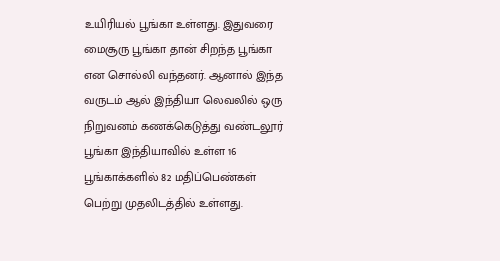உயிரியல் பூங்கா உள்ளது. இதுவரை மைசூரு பூங்கா தான் சிறந்த பூங்கா என சொல்லி வந்தனர். ஆனால் இந்த வருடம் ஆல் இந்தியா லெவலில் ஒரு நிறுவனம் கணக்கெடுத்து வண்டலூர் பூங்கா இந்தியாவில் உள்ள 16 பூங்காக்களில் 82 மதிப்பெண்கள் பெற்று முதலிடத்தில் உள்ளது.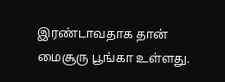இரண்டாவதாக தான் மைசூரு பூங்கா உள்ளது.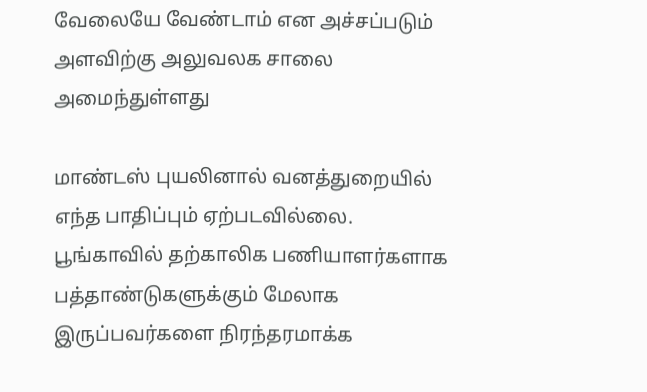வேலையே வேண்டாம் என அச்சப்படும் அளவிற்கு அலுவலக சாலை அமைந்துள்ளது

மாண்டஸ் புயலினால் வனத்துறையில் எந்த பாதிப்பும் ஏற்படவில்லை. பூங்காவில் தற்காலிக பணியாளர்களாக பத்தாண்டுகளுக்கும் மேலாக இருப்பவர்களை நிரந்தரமாக்க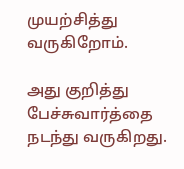முயற்சித்து வருகிறோம்.

அது குறித்து பேச்சுவார்த்தை நடந்து வருகிறது.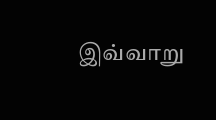இவ்வாறு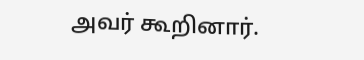அவர் கூறினார்.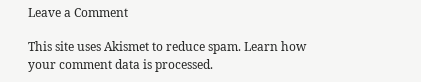Leave a Comment

This site uses Akismet to reduce spam. Learn how your comment data is processed.